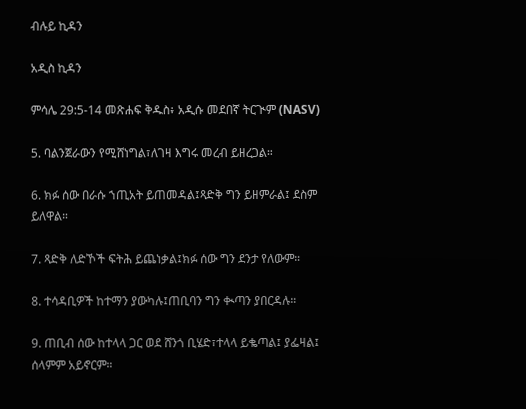ብሉይ ኪዳን

አዲስ ኪዳን

ምሳሌ 29:5-14 መጽሐፍ ቅዱስ፥ አዲሱ መደበኛ ትርጒም (NASV)

5. ባልንጀራውን የሚሸነግል፣ለገዛ እግሩ መረብ ይዘረጋል።

6. ክፉ ሰው በራሱ ኀጢአት ይጠመዳል፤ጻድቅ ግን ይዘምራል፤ ደስም ይለዋል።

7. ጻድቅ ለድኾች ፍትሕ ይጨነቃል፤ክፉ ሰው ግን ደንታ የለውም።

8. ተሳዳቢዎች ከተማን ያውካሉ፤ጠቢባን ግን ቊጣን ያበርዳሉ።

9. ጠቢብ ሰው ከተላላ ጋር ወደ ሸንጎ ቢሄድ፣ተላላ ይቈጣል፤ ያፌዛል፤ ሰላምም አይኖርም።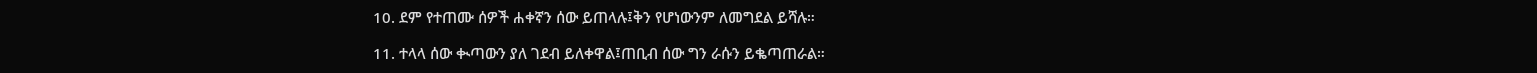10. ደም የተጠሙ ሰዎች ሐቀኛን ሰው ይጠላሉ፤ቅን የሆነውንም ለመግደል ይሻሉ።

11. ተላላ ሰው ቊጣውን ያለ ገደብ ይለቀዋል፤ጠቢብ ሰው ግን ራሱን ይቈጣጠራል።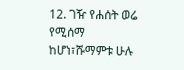12. ገዥ የሐሰት ወሬ የሚሰማ ከሆነ፣ሹማምቱ ሁሉ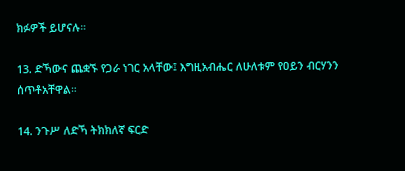ክፉዎች ይሆናሉ።

13. ድኻውና ጨቋኙ የጋራ ነገር አላቸው፤ እግዚአብሔር ለሁለቱም የዐይን ብርሃንን ሰጥቶአቸዋል።

14. ንጉሥ ለድኻ ትክክለኛ ፍርድ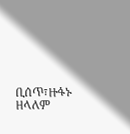ቢሰጥ፣ዙፋኑ ዘላለም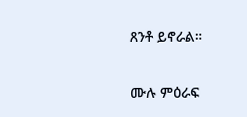ጸንቶ ይኖራል።

ሙሉ ምዕራፍ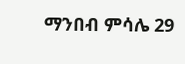ማንበብ ምሳሌ 29